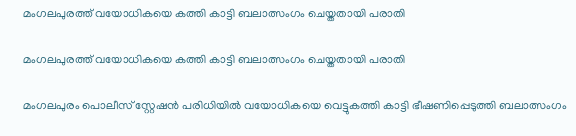മംഗലപുരത്ത് വയോധികയെ കത്തി കാട്ടി ബലാത്സംഗം ചെയ്തതായി പരാതി

മംഗലപുരത്ത് വയോധികയെ കത്തി കാട്ടി ബലാത്സംഗം ചെയ്തതായി പരാതി

മംഗലപുരം പൊലീസ് സ്റ്റേഷൻ പരിധിയിൽ വയോധികയെ വെട്ടുകത്തി കാട്ടി ഭീഷണിപ്പെടുത്തി ബലാത്സംഗം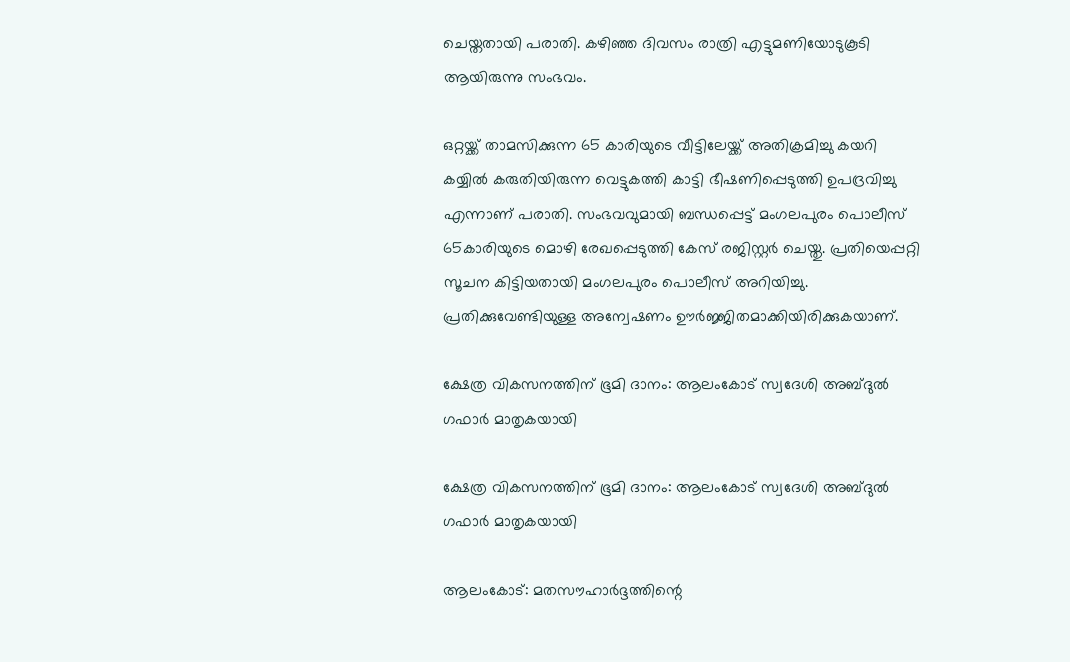ചെയ്തതായി പരാതി. കഴിഞ്ഞ ദിവസം രാത്രി എട്ടുമണിയോടുകൂടി ആയിരുന്നു സംഭവം.

ഒറ്റയ്ക്ക് താമസിക്കുന്ന 65 കാരിയുടെ വീട്ടിലേയ്ക്ക് അതിക്രമിച്ചു കയറി കയ്യിൽ കരുതിയിരുന്ന വെട്ടുകത്തി കാട്ടി ഭീഷണിപ്പെടുത്തി ഉപദ്രവിച്ചു എന്നാണ് പരാതി. സംഭവവുമായി ബന്ധപ്പെട്ട് മംഗലപുരം പൊലീസ് 65കാരിയുടെ മൊഴി രേഖപ്പെടുത്തി കേസ് രജിസ്റ്റർ ചെയ്തു. പ്രതിയെപ്പറ്റി സൂചന കിട്ടിയതായി മംഗലപുരം പൊലീസ് അറിയിച്ചു. പ്രതിക്കുവേണ്ടിയുള്ള അന്വേഷണം ഊർജ്ജിതമാക്കിയിരിക്കുകയാണ്.

ക്ഷേത്ര വികസനത്തിന് ഭൂമി ദാനം: ആലംകോട് സ്വദേശി അബ്ദുൽ ഗഫാർ മാതൃകയായി

ക്ഷേത്ര വികസനത്തിന് ഭൂമി ദാനം: ആലംകോട് സ്വദേശി അബ്ദുൽ ഗഫാർ മാതൃകയായി

ആലംകോട്: മതസൗഹാർദ്ദത്തിന്റെ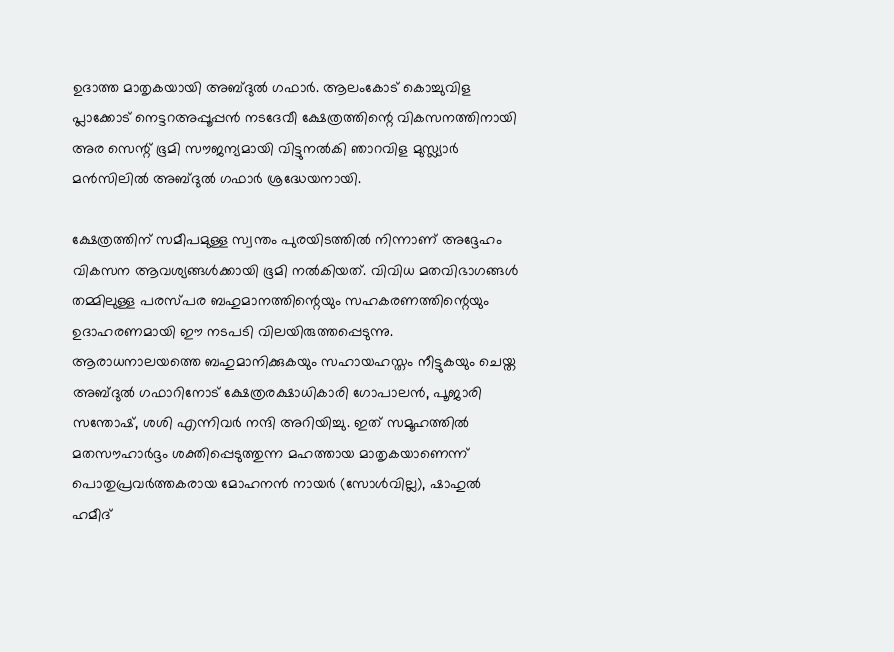ഉദാത്ത മാതൃകയായി അബ്ദുൽ ഗഫാർ. ആലംകോട് കൊച്ചുവിള പ്ലാക്കോട് നെട്ടറഅപ്പൂപ്പൻ നടദേവീ ക്ഷേത്രത്തിന്റെ വികസനത്തിനായി അര സെന്റ് ഭൂമി സൗജന്യമായി വിട്ടുനൽകി ഞാറവിള മുസ്ല്യാർ മൻസിലിൽ അബ്ദുൽ ഗഫാർ ശ്രദ്ധേയനായി.

ക്ഷേത്രത്തിന് സമീപമുള്ള സ്വന്തം പുരയിടത്തിൽ നിന്നാണ് അദ്ദേഹം വികസന ആവശ്യങ്ങൾക്കായി ഭൂമി നൽകിയത്. വിവിധ മതവിഭാഗങ്ങൾ തമ്മിലുള്ള പരസ്പര ബഹുമാനത്തിന്റെയും സഹകരണത്തിന്റെയും ഉദാഹരണമായി ഈ നടപടി വിലയിരുത്തപ്പെടുന്നു. ആരാധനാലയത്തെ ബഹുമാനിക്കുകയും സഹായഹസ്തം നീട്ടുകയും ചെയ്ത അബ്ദുൽ ഗഫാറിനോട് ക്ഷേത്രരക്ഷാധികാരി ഗോപാലൻ, പൂജാരി സന്തോഷ്, ശശി എന്നിവർ നന്ദി അറിയിച്ചു. ഇത് സമൂഹത്തിൽ മതസൗഹാർദ്ദം ശക്തിപ്പെടുത്തുന്ന മഹത്തായ മാതൃകയാണെന്ന് പൊതുപ്രവർത്തകരായ മോഹനൻ നായർ (സോൾവില്ല), ഷാഹുൽ ഹമീദ്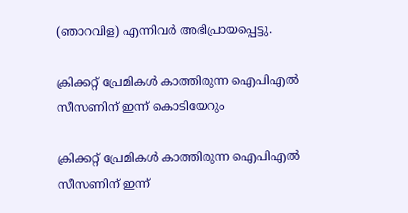(ഞാറവിള) എന്നിവർ അഭിപ്രായപ്പെട്ടു.

ക്രിക്കറ്റ് പ്രേമികള്‍ കാത്തിരുന്ന ഐപിഎല്‍ സീസണിന് ഇന്ന് കൊടിയേറും

ക്രിക്കറ്റ് പ്രേമികള്‍ കാത്തിരുന്ന ഐപിഎല്‍ സീസണിന് ഇന്ന്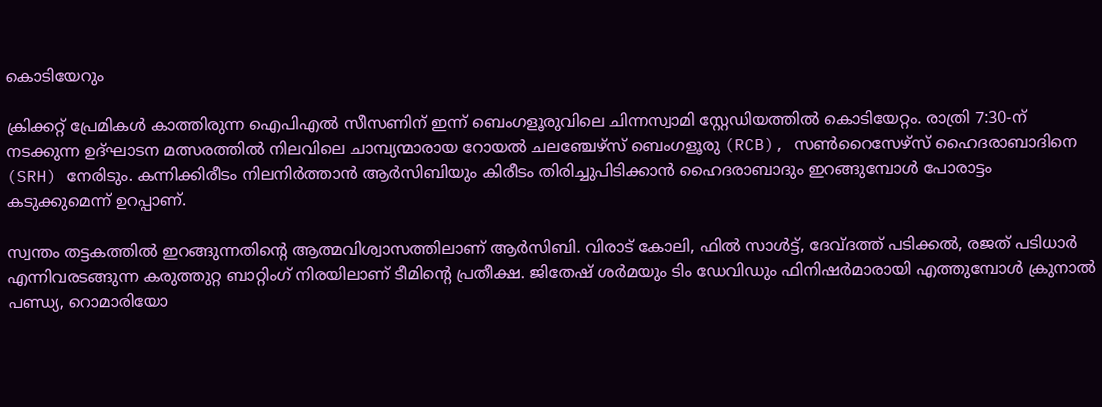കൊടിയേറും

ക്രിക്കറ്റ് പ്രേമികള്‍ കാത്തിരുന്ന ഐപിഎല്‍ സീസണിന് ഇന്ന് ബെംഗളൂരുവിലെ ചിന്നസ്വാമി സ്റ്റേഡിയത്തില്‍ കൊടിയേറ്റം. രാത്രി 7:30-ന് നടക്കുന്ന ഉദ്ഘാടന മത്സരത്തില്‍ നിലവിലെ ചാമ്പ്യന്മാരായ റോയല്‍ ചലഞ്ചേഴ്‌സ് ബെംഗളൂരു (RCB), സണ്‍റൈസേഴ്‌സ് ഹൈദരാബാദിനെ (SRH) നേരിടും. കന്നിക്കിരീടം നിലനിര്‍ത്താന്‍ ആര്‍സിബിയും കിരീടം തിരിച്ചുപിടിക്കാന്‍ ഹൈദരാബാദും ഇറങ്ങുമ്പോള്‍ പോരാട്ടം കടുക്കുമെന്ന് ഉറപ്പാണ്.

സ്വന്തം തട്ടകത്തില്‍ ഇറങ്ങുന്നതിന്റെ ആത്മവിശ്വാസത്തിലാണ് ആര്‍സിബി. വിരാട് കോലി, ഫില്‍ സാള്‍ട്ട്, ദേവ്ദത്ത് പടിക്കല്‍, രജത് പടിധാര്‍ എന്നിവരടങ്ങുന്ന കരുത്തുറ്റ ബാറ്റിംഗ് നിരയിലാണ് ടീമിന്റെ പ്രതീക്ഷ. ജിതേഷ് ശര്‍മയും ടിം ഡേവിഡും ഫിനിഷര്‍മാരായി എത്തുമ്പോള്‍ ക്രുനാല്‍ പണ്ഡ്യ, റൊമാരിയോ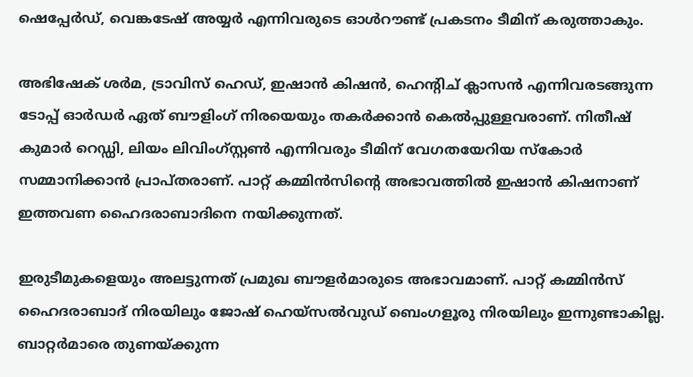ഷെപ്പേര്‍ഡ്, വെങ്കടേഷ് അയ്യര്‍ എന്നിവരുടെ ഓള്‍റൗണ്ട് പ്രകടനം ടീമിന് കരുത്താകും.

അഭിഷേക് ശര്‍മ, ട്രാവിസ് ഹെഡ്, ഇഷാന്‍ കിഷന്‍, ഹെന്റിച് ക്ലാസന്‍ എന്നിവരടങ്ങുന്ന ടോപ്പ് ഓര്‍ഡര്‍ ഏത് ബൗളിംഗ് നിരയെയും തകര്‍ക്കാന്‍ കെല്‍പ്പുള്ളവരാണ്. നിതീഷ് കുമാര്‍ റെഡ്ഡി, ലിയം ലിവിംഗ്സ്റ്റണ്‍ എന്നിവരും ടീമിന് വേഗതയേറിയ സ്‌കോര്‍ സമ്മാനിക്കാന്‍ പ്രാപ്തരാണ്. പാറ്റ് കമ്മിന്‍സിന്റെ അഭാവത്തില്‍ ഇഷാന്‍ കിഷനാണ് ഇത്തവണ ഹൈദരാബാദിനെ നയിക്കുന്നത്.

ഇരുടീമുകളെയും അലട്ടുന്നത് പ്രമുഖ ബൗളര്‍മാരുടെ അഭാവമാണ്. പാറ്റ് കമ്മിന്‍സ് ഹൈദരാബാദ് നിരയിലും ജോഷ് ഹെയ്സല്‍വുഡ് ബെംഗളൂരു നിരയിലും ഇന്നുണ്ടാകില്ല. ബാറ്റര്‍മാരെ തുണയ്ക്കുന്ന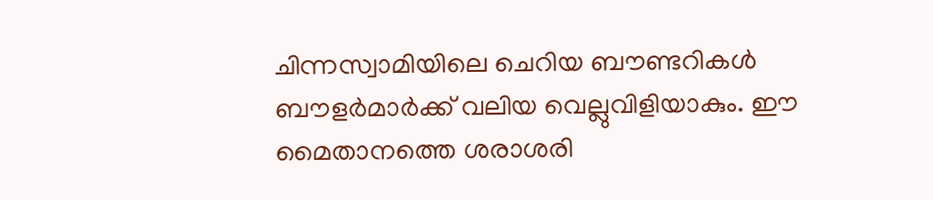ചിന്നസ്വാമിയിലെ ചെറിയ ബൗണ്ടറികള്‍ ബൗളര്‍മാര്‍ക്ക് വലിയ വെല്ലുവിളിയാകും. ഈ മൈതാനത്തെ ശരാശരി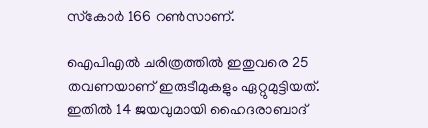സ്‌കോര്‍ 166 റണ്‍സാണ്.

ഐപിഎല്‍ ചരിത്രത്തില്‍ ഇതുവരെ 25 തവണയാണ് ഇരുടീമുകളും ഏറ്റുമുട്ടിയത്. ഇതില്‍ 14 ജയവുമായി ഹൈദരാബാദ്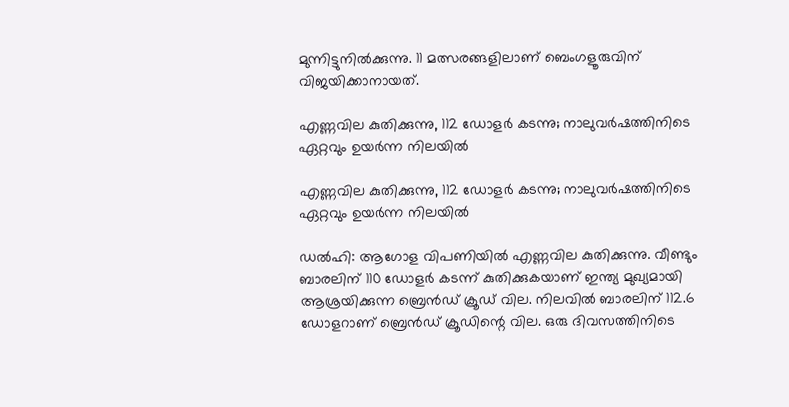മുന്നിട്ടുനില്‍ക്കുന്നു. 11 മത്സരങ്ങളിലാണ് ബെംഗളൂരുവിന് വിജയിക്കാനായത്.

എണ്ണവില കുതിക്കുന്നു, 112 ഡോളര്‍ കടന്നു; നാലുവര്‍ഷത്തിനിടെ ഏറ്റവും ഉയര്‍ന്ന നിലയില്‍

എണ്ണവില കുതിക്കുന്നു, 112 ഡോളര്‍ കടന്നു; നാലുവര്‍ഷത്തിനിടെ ഏറ്റവും ഉയര്‍ന്ന നിലയില്‍

ഡല്‍ഹി: ആഗോള വിപണിയില്‍ എണ്ണവില കുതിക്കുന്നു. വീണ്ടും ബാരലിന് 110 ഡോളര്‍ കടന്ന് കുതിക്കുകയാണ് ഇന്ത്യ മുഖ്യമായി ആശ്രയിക്കുന്ന ബ്രെന്‍ഡ് ക്രൂഡ് വില. നിലവില്‍ ബാരലിന് 112.6 ഡോളറാണ് ബ്രെന്‍ഡ് ക്രൂഡിന്റെ വില. ഒരു ദിവസത്തിനിടെ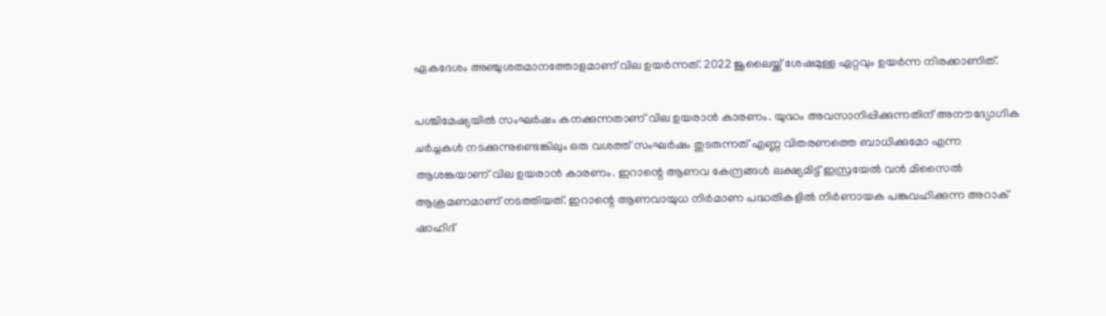ഏകദേശം അഞ്ചുശതമാനത്തോളമാണ് വില ഉയര്‍ന്നത്. 2022 ജൂലൈയ്ക്ക് ശേഷമുള്ള ഏറ്റവും ഉയര്‍ന്ന നിരക്കാണിത്.

പശ്ചിമേഷ്യയില്‍ സംഘര്‍ഷം കനക്കുന്നതാണ് വില ഉയരാന്‍ കാരണം. യുദ്ധം അവസാനിപ്പിക്കുന്നതിന് അനൗദ്യോഗിക ചർച്ചകൾ നടക്കുന്നുണ്ടെങ്കിലും ഒരു വശത്ത് സംഘർഷം തുടരുന്നത് എണ്ണ വിതരണത്തെ ബാധിക്കുമോ എന്ന ആശങ്കയാണ് വില ഉയരാൻ കാരണം. ഇറാന്റെ ആണവ കേന്ദ്രങ്ങള്‍ ലക്ഷ്യമിട്ട് ഇസ്രയേല്‍ വന്‍ മിസൈല്‍ ആക്രമണമാണ് നടത്തിയത്. ഇറാന്റെ ആണവായുധ നിര്‍മാണ പദ്ധതികളില്‍ നിര്‍ണായക പങ്കുവഹിക്കുന്ന അറാക് ഷാഹിദ്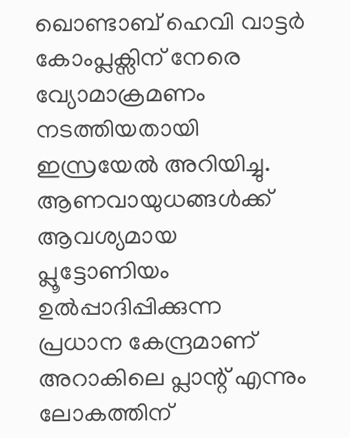ഖൊണ്ടാബ് ഹെവി വാട്ടര്‍ കോംപ്ലക്സിന് നേരെ വ്യോമാക്രമണം നടത്തിയതായി ഇസ്രയേല്‍ അറിയിച്ചു. ആണവായുധങ്ങള്‍ക്ക് ആവശ്യമായ പ്ലൂട്ടോണിയം ഉല്‍പ്പാദിപ്പിക്കുന്ന പ്രധാന കേന്ദ്രമാണ് അറാകിലെ പ്ലാന്റ് എന്നും ലോകത്തിന്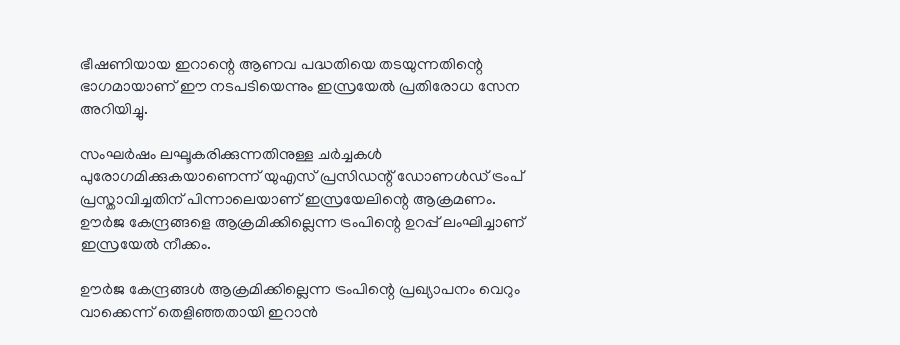ഭീഷണിയായ ഇറാന്റെ ആണവ പദ്ധതിയെ തടയുന്നതിന്റെ ഭാഗമായാണ് ഈ നടപടിയെന്നും ഇസ്രയേല്‍ പ്രതിരോധ സേന അറിയിച്ചു.

സംഘര്‍ഷം ലഘൂകരിക്കുന്നതിനുള്ള ചര്‍ച്ചകള്‍ പുരോഗമിക്കുകയാണെന്ന് യുഎസ് പ്രസിഡന്റ് ഡോണള്‍ഡ് ട്രംപ് പ്രസ്താവിച്ചതിന് പിന്നാലെയാണ് ഇസ്രയേലിന്റെ ആക്രമണം. ഊര്‍ജ കേന്ദ്രങ്ങളെ ആക്രമിക്കില്ലെന്ന ട്രംപിന്റെ ഉറപ്പ് ലംഘിച്ചാണ് ഇസ്രയേല്‍ നീക്കം.

ഊര്‍ജ കേന്ദ്രങ്ങള്‍ ആക്രമിക്കില്ലെന്ന ട്രംപിന്റെ പ്രഖ്യാപനം വെറും വാക്കെന്ന് തെളിഞ്ഞതായി ഇറാന്‍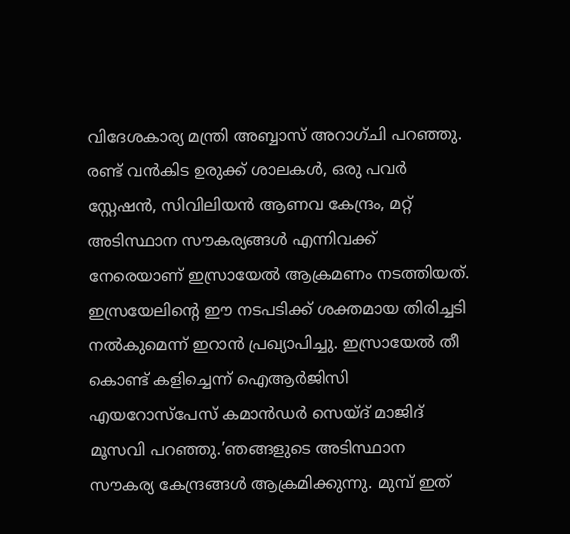വിദേശകാര്യ മന്ത്രി അബ്ബാസ് അറാഗ്ചി പറഞ്ഞു. രണ്ട് വന്‍കിട ഉരുക്ക് ശാലകള്‍, ഒരു പവര്‍ സ്റ്റേഷന്‍, സിവിലിയന്‍ ആണവ കേന്ദ്രം, മറ്റ് അടിസ്ഥാന സൗകര്യങ്ങള്‍ എന്നിവക്ക് നേരെയാണ് ഇസ്രായേല്‍ ആക്രമണം നടത്തിയത്. ഇസ്രയേലിന്റെ ഈ നടപടിക്ക് ശക്തമായ തിരിച്ചടി നല്‍കുമെന്ന് ഇറാന്‍ പ്രഖ്യാപിച്ചു. ഇസ്രായേല്‍ തീ കൊണ്ട് കളിച്ചെന്ന് ഐആര്‍ജിസി എയറോസ്പേസ് കമാന്‍ഡര്‍ സെയ്ദ് മാജിദ് മൂസവി പറഞ്ഞു.’ഞങ്ങളുടെ അടിസ്ഥാന സൗകര്യ കേന്ദ്രങ്ങള്‍ ആക്രമിക്കുന്നു. മുമ്പ് ഇത്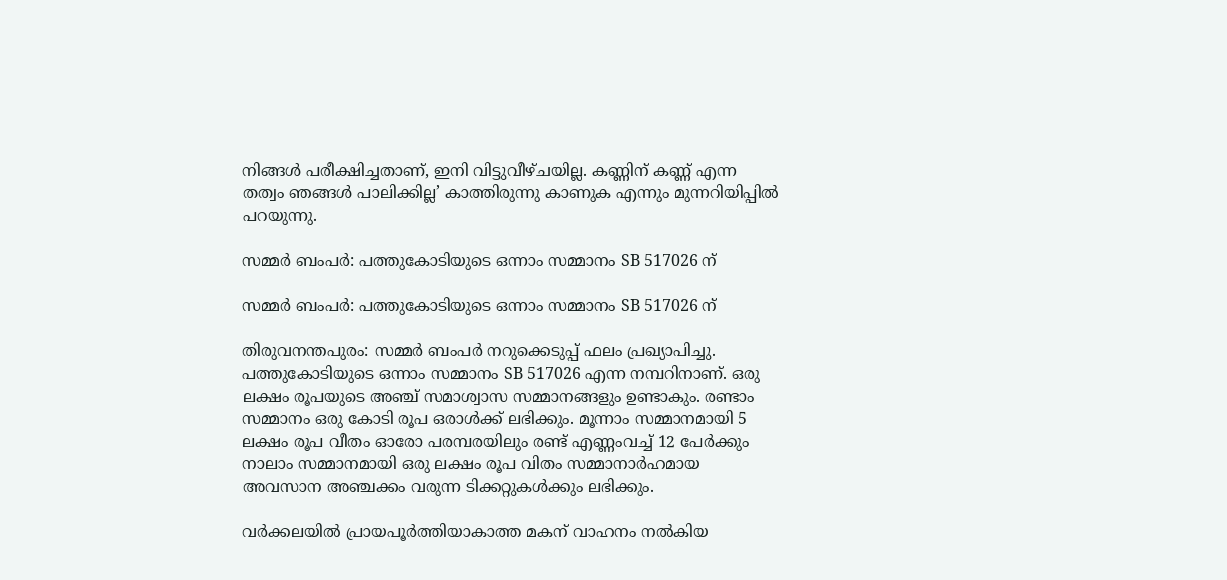നിങ്ങള്‍ പരീക്ഷിച്ചതാണ്, ഇനി വിട്ടുവീഴ്ചയില്ല. കണ്ണിന് കണ്ണ് എന്ന തത്വം ഞങ്ങള്‍ പാലിക്കില്ല’ കാത്തിരുന്നു കാണുക എന്നും മുന്നറിയിപ്പില്‍ പറയുന്നു.

സമ്മര്‍ ബംപര്‍: പത്തുകോടിയുടെ ഒന്നാം സമ്മാനം SB 517026 ന്

സമ്മര്‍ ബംപര്‍: പത്തുകോടിയുടെ ഒന്നാം സമ്മാനം SB 517026 ന്

തിരുവനന്തപുരം: സമ്മര്‍ ബംപര്‍ നറുക്കെടുപ്പ് ഫലം പ്രഖ്യാപിച്ചു. പത്തുകോടിയുടെ ഒന്നാം സമ്മാനം SB 517026 എന്ന നമ്പറിനാണ്‌. ഒരു ലക്ഷം രൂപയുടെ അഞ്ച് സമാശ്വാസ സമ്മാനങ്ങളും ഉണ്ടാകും. രണ്ടാം സമ്മാനം ഒരു കോടി രൂപ ഒരാള്‍ക്ക് ലഭിക്കും. മൂന്നാം സമ്മാനമായി 5 ലക്ഷം രൂപ വീതം ഓരോ പരമ്പരയിലും രണ്ട് എണ്ണംവച്ച് 12 പേര്‍ക്കും നാലാം സമ്മാനമായി ഒരു ലക്ഷം രൂപ വിതം സമ്മാനാര്‍ഹമായ അവസാന അഞ്ചക്കം വരുന്ന ടിക്കറ്റുകള്‍ക്കും ലഭിക്കും.

വർക്കലയിൽ പ്രായപൂർത്തിയാകാത്ത മകന് വാഹനം നൽകിയ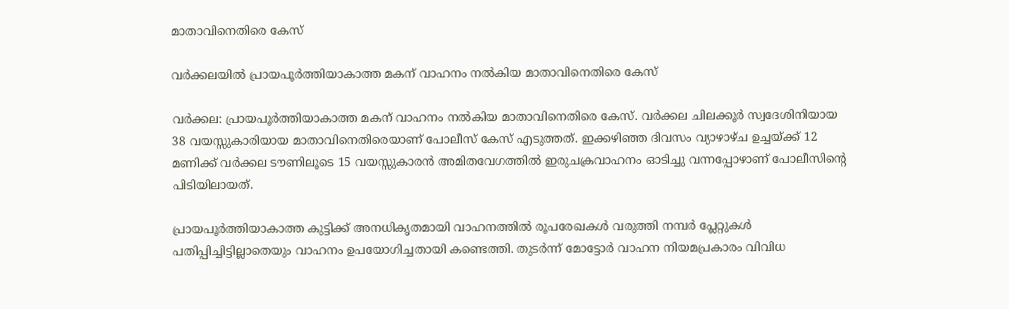മാതാവിനെതിരെ കേസ്

വർക്കലയിൽ പ്രായപൂർത്തിയാകാത്ത മകന് വാഹനം നൽകിയ മാതാവിനെതിരെ കേസ്

വർക്കല: പ്രായപൂർത്തിയാകാത്ത മകന് വാഹനം നൽകിയ മാതാവിനെതിരെ കേസ്. വർക്കല ചിലക്കൂർ സ്വദേശിനിയായ 38 വയസ്സുകാരിയായ മാതാവിനെതിരെയാണ് പോലീസ് കേസ് എടുത്തത്. ഇക്കഴിഞ്ഞ ദിവസം വ്യാഴാഴ്ച ഉച്ചയ്ക്ക് 12 മണിക്ക് വർക്കല ടൗണിലൂടെ 15 വയസ്സുകാരൻ അമിതവേഗത്തിൽ ഇരുചക്രവാഹനം ഓടിച്ചു വന്നപ്പോഴാണ് പോലീസിന്റെ പിടിയിലായത്.

പ്രായപൂർത്തിയാകാത്ത കുട്ടിക്ക് അനധികൃതമായി വാഹനത്തിൽ രൂപരേഖകൾ വരുത്തി നമ്പർ പ്ലേറ്റുകൾ പതിപ്പിച്ചിട്ടില്ലാതെയും വാഹനം ഉപയോഗിച്ചതായി കണ്ടെത്തി. തുടർന്ന് മോട്ടോർ വാഹന നിയമപ്രകാരം വിവിധ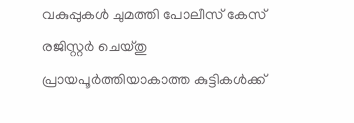വകുപ്പുകൾ ചുമത്തി പോലീസ് കേസ് രജിസ്റ്റർ ചെയ്തു പ്രായപൂർത്തിയാകാത്ത കുട്ടികൾക്ക്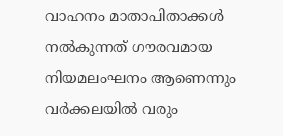വാഹനം മാതാപിതാക്കൾ നൽകുന്നത് ഗൗരവമായ നിയമലംഘനം ആണെന്നും വർക്കലയിൽ വരും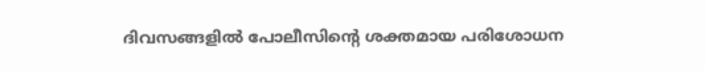ദിവസങ്ങളിൽ പോലീസിന്റെ ശക്തമായ പരിശോധന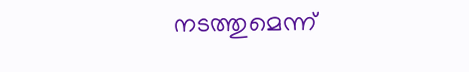നടത്തുമെന്ന്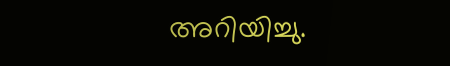അറിയിച്ചു.